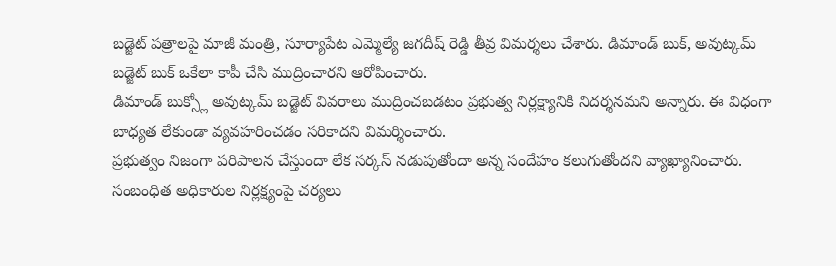బడ్జెట్ పత్రాలపై మాజీ మంత్రి, సూర్యాపేట ఎమ్మెల్యే జగదీష్ రెడ్డి తీవ్ర విమర్శలు చేశారు. డిమాండ్ బుక్, అవుట్కమ్ బడ్జెట్ బుక్ ఒకేలా కాపీ చేసి ముద్రించారని ఆరోపించారు.
డిమాండ్ బుక్స్లో అవుట్కమ్ బడ్జెట్ వివరాలు ముద్రించబడటం ప్రభుత్వ నిర్లక్ష్యానికి నిదర్శనమని అన్నారు. ఈ విధంగా బాధ్యత లేకుండా వ్యవహరించడం సరికాదని విమర్శించారు.
ప్రభుత్వం నిజంగా పరిపాలన చేస్తుందా లేక సర్కస్ నడుపుతోందా అన్న సందేహం కలుగుతోందని వ్యాఖ్యానించారు. సంబంధిత అధికారుల నిర్లక్ష్యంపై చర్యలు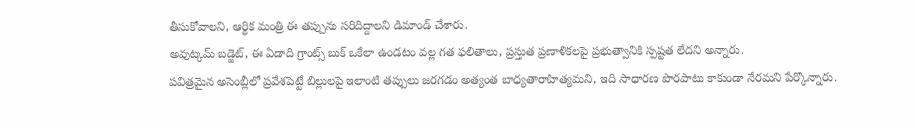తీసుకోవాలని, ఆర్థిక మంత్రి ఈ తప్పును సరిదిద్దాలని డిమాండ్ చేశారు.
అవుట్కమ్ బడ్జెట్, ఈ ఏడాది గ్రాంట్స్ బుక్ ఒకేలా ఉండటం వల్ల గత ఫలితాలు, ప్రస్తుత ప్రణాళికలపై ప్రభుత్వానికి స్పష్టత లేదని అన్నారు.
పవిత్రమైన అసెంబ్లీలో ప్రవేశపెట్టే బిల్లులపై ఇలాంటి తప్పులు జరగడం అత్యంత బాధ్యతారాహిత్యమని, ఇది సాధారణ పొరపాటు కాకుండా నేరమని పేర్కొన్నారు.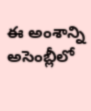ఈ అంశాన్ని అసెంబ్లీలో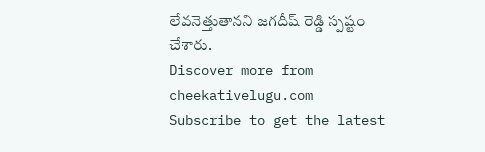లేవనెత్తుతానని జగదీష్ రెడ్డి స్పష్టం చేశారు.
Discover more from cheekativelugu.com
Subscribe to get the latest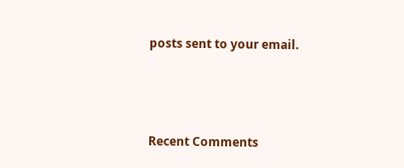posts sent to your email.



Recent Comments